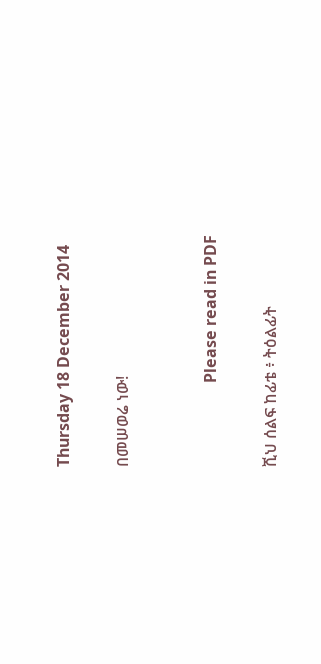Thursday 18 December 2014

በመሠወሬ ነው!


                     Please read in PDF

ሺህ ሰልፍ ከፊቴ ፥ ትዕልፊት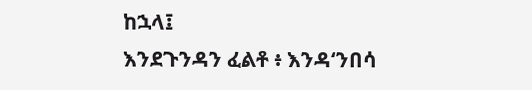ከኋላ፤
እንደጉንዳን ፈልቶ ፥ እንዳʻንበሳ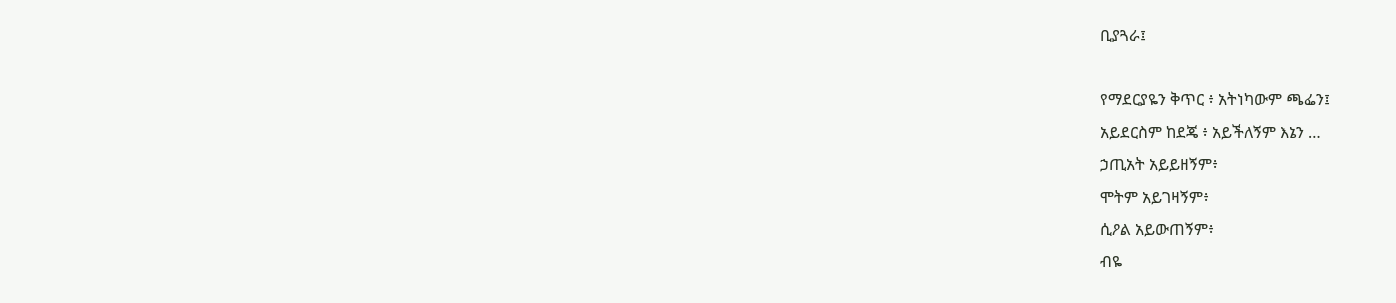ቢያጓራ፤

የማደርያዬን ቅጥር ፥ አትነካውም ጫፌን፤
አይደርስም ከደጄ ፥ አይችለኝም እኔን …
ኃጢአት አይይዘኝም፥
ሞትም አይገዛኝም፥
ሲዖል አይውጠኝም፥
ብዬ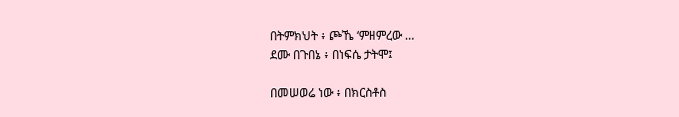በትምክህት ፥ ጮኼ ʻምዘምረው …
ደሙ በጉበኔ ፥ በነፍሴ ታትሞ፤

በመሠወሬ ነው ፥ በክርስቶስ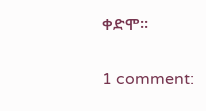ቀድሞ፡፡

1 comment: